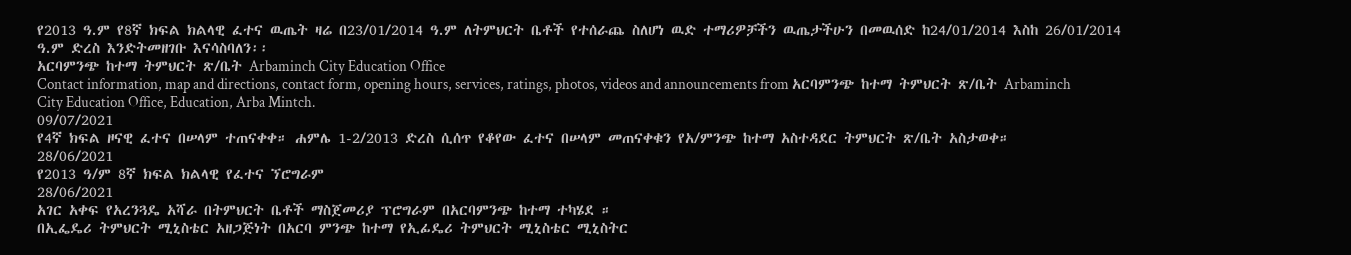የ2013 ዓ.ም የ8ኛ ክፍል ክልላዊ ፈተና ዉጤት ዛሬ በ23/01/2014 ዓ.ም ለትምህርት ቤቶች የተሰራጨ ስለሆነ ዉድ ተማሪዎቻችን ዉጤታችሁን በመዉሰድ ከ24/01/2014 እስከ 26/01/2014 ዓ.ም ድረስ እንድትመዘገቡ እናሳስባለን፡፡
አርባምንጭ ከተማ ትምህርት ጽ/ቤት Arbaminch City Education Office
Contact information, map and directions, contact form, opening hours, services, ratings, photos, videos and announcements from አርባምንጭ ከተማ ትምህርት ጽ/ቤት Arbaminch City Education Office, Education, Arba Mintch.
09/07/2021
የ4ኛ ክፍል ዞናዊ ፈተና በሠላም ተጠናቀቀ። ሐምሌ 1-2/2013 ድረስ ሲሰጥ የቆየው ፈተና በሠላም መጠናቀቁን የአ/ምንጭ ከተማ አስተዳደር ትምህርት ጽ/ቤት አስታወቀ።
28/06/2021
የ2013 ዓ/ም 8ኛ ክፍል ክልላዊ የፈተና ኘሮግራም
28/06/2021
አገር አቀፍ የአረንጓዴ አሻራ በትምህርት ቤቶች ማስጀመሪያ ፕሮግራም በአርባምንጭ ከተማ ተካሄደ ።
በኢፌዴሪ ትምህርት ሚኒስቴር አዘጋጅነት በአርባ ምንጭ ከተማ የኢፊዴሪ ትምህርት ሚኒስቴር ሚኒስትር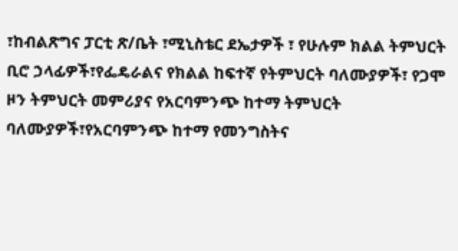፣ከብልጽግና ፓርቲ ጽ/ቤት ፣ሚኒስቴር ደኤታዎች ፣ የሁሉም ክልል ትምህርት ቢሮ ኃላፊዎች፣የፌዴራልና የክልል ከፍተኛ የትምህርት ባለሙያዎች፣ የጋሞ ዞን ትምህርት መምሪያና የአርባምንጭ ከተማ ትምህርት ባለሙያዎች፣የአርባምንጭ ከተማ የመንግስትና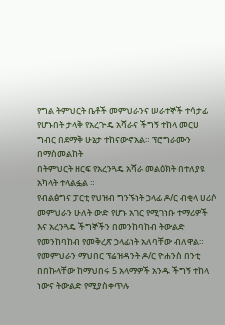የግል ትምህርት ቤቶች መምህራንና ሠራተኞች ተሳታፊ የሆኑበት ታላቅ የአረጒዴ አሻራና ችግኝ ተከላ መርሀ ግብር በደማቅ ሁኔታ ተከናውኖአል። ፕሮግራሙን በማስመልከት
በትምህርት ዘርፍ የአረንጓዴ አሻራ መልዕክት በተለያዩ አካላት ተላልፏል ።
የብልፅግና ፓርቲ የህዝብ ግንኙነት ኃላፊ ዶ/ር ብቂላ ሀሪሶ መምህራን ሁለት ውድ የሆኑ አገር የሚገነቡ ተማሪዎች እና አረንጓዴ ችግኞችን በመንከባከብ ትውልድ የመንከባከብ የመቅረጽ ኃላፊነት አለባቸው ብለዋል።
የመምህራን ማህበር ፕሬዝዳንት ዶ/ር ዮሐንስ በንቲ በበኩላቸው ከማህበሩ 5 አላማዎች አንዱ ችግኝ ተከላ ነውና ትውልድ የሚያስቀጥሉ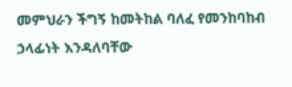መምህራን ችግኝ ከመትከል ባለፈ የመንከባከብ ኃላፊነት እንዳለባቸው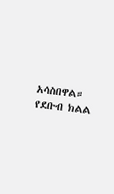አሳስበዋል።
የደቡብ ክልል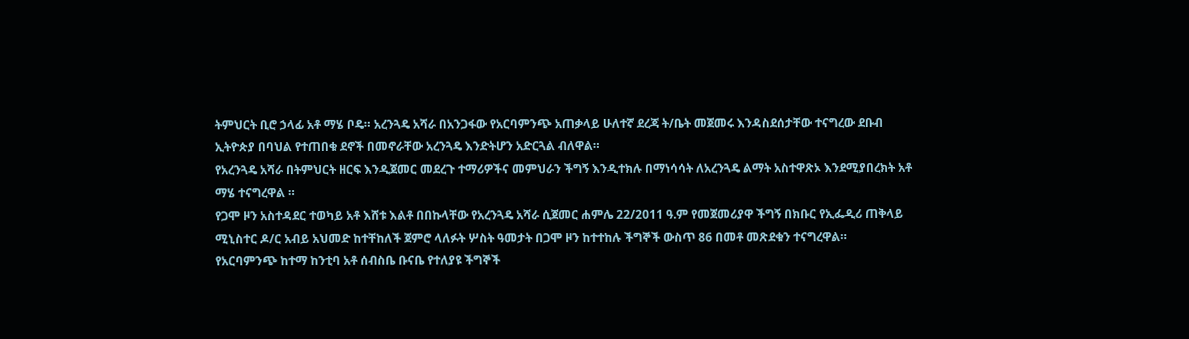ትምህርት ቢሮ ኃላፊ አቶ ማሄ ቦዴ። አረንጓዴ አሻራ በአንጋፋው የአርባምንጭ አጠቃላይ ሁለተኛ ደረጃ ት/ቤት መጀመሩ እንዳስደሰታቸው ተናግረው ደቡብ ኢትዮጵያ በባህል የተጠበቁ ደኖች በመኖራቸው አረንጓዴ እንድትሆን አድርጓል ብለዋል።
የአረንጓዴ አሻራ በትምህርት ዘርፍ እንዲጀመር መደረጉ ተማሪዎችና መምህራን ችግኝ እንዲተክሉ በማነሳሳት ለአረንጓዴ ልማት አስተዋጽኦ እንደሚያበረክት አቶ ማሄ ተናግረዋል ።
የጋሞ ዞን አስተዳደር ተወካይ አቶ እሸቱ እልቶ በበኩላቸው የአረንጓዴ አሻራ ሲጀመር ሐምሌ 22/2011 ዓ.ም የመጀመሪያዋ ችግኝ በክቡር የኢፌዲሪ ጠቅላይ ሚኒስተር ዶ/ር አብይ አህመድ ከተቸከለች ጀምሮ ላለፉት ሦስት ዓመታት በጋሞ ዞን ከተተከሉ ችግኞች ውስጥ 86 በመቶ መጽደቁን ተናግረዋል።
የአርባምንጭ ከተማ ከንቲባ አቶ ሰብስቤ ቡናቤ የተለያዩ ችግኞች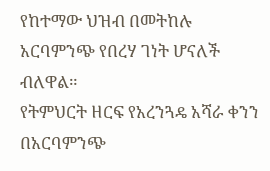የከተማው ህዝብ በመትከሉ አርባምንጭ የበረሃ ገነት ሆናለች ብለዋል።
የትምህርት ዘርፍ የአረንጓዴ አሻራ ቀንን በአርባምንጭ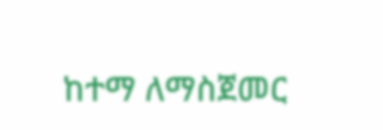ከተማ ለማስጀመር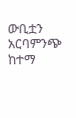ውቢቷን አርባምንጭ ከተማ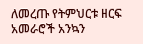ለመረጡ የትምህርቱ ዘርፍ አመራሮች አንኳን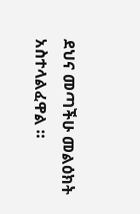ደህና መጣችሁ መልዕክት አስተላልፈዋል ።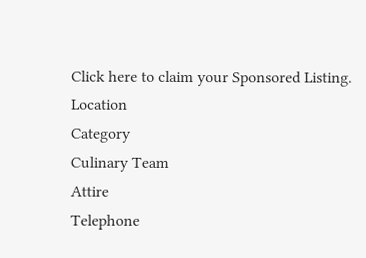Click here to claim your Sponsored Listing.
Location
Category
Culinary Team
Attire
Telephone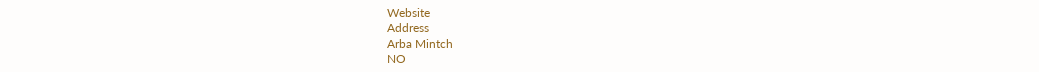Website
Address
Arba Mintch
NO